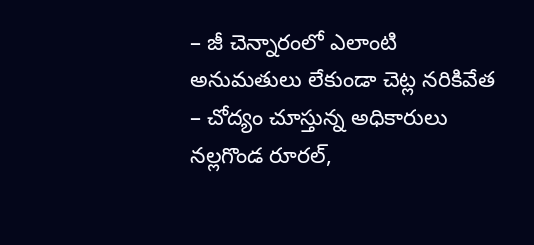– జీ చెన్నారంలో ఎలాంటి అనుమతులు లేకుండా చెట్ల నరికివేత
– చోద్యం చూస్తున్న అధికారులు
నల్లగొండ రూరల్,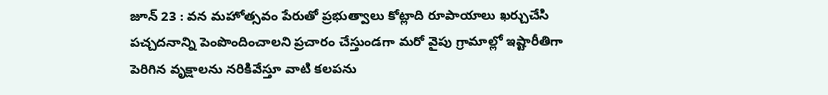జూన్ 23 : వన మహోత్సవం పేరుతో ప్రభుత్వాలు కోట్లాది రూపాయాలు ఖర్చుచేసి పచ్చదనాన్ని పెంపొందించాలని ప్రచారం చేస్తుండగా మరో వైపు గ్రామాల్లో ఇష్టారీతిగా పెరిగిన వృక్షాలను నరికివేస్తూ వాటి కలపను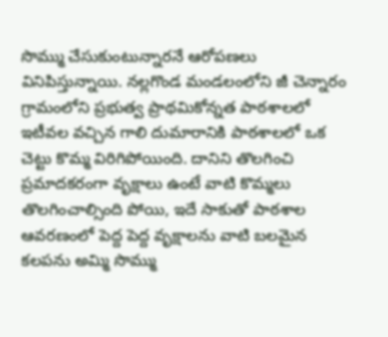సొమ్ము చేసుకుంటున్నారనే ఆరోపణలు వినిపిస్తున్నాయి. నల్లగొండ మండలంలోని జీ చెన్నారం గ్రామంలోని ప్రభుత్వ ప్రాథమికోన్నత పాఠశాలలో ఇటీవల వచ్చిన గాలి దుమారానికి పాఠశాలలో ఒక చెట్టు కొమ్మ విరిగిపోయింది. దానిని తొలగించి ప్రమాదకరంగా వృక్షాలు ఉంటే వాటి కొమ్మలు తొలగించాల్సింది పోయి, ఇదే సాకుతో పాఠశాల ఆవరణంలో పెద్ద పెద్ద వృక్షాలను వాటి బలమైన కలపను అమ్మి సొమ్ము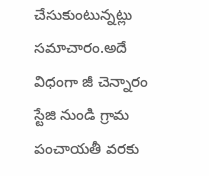చేసుకుంటున్నట్లు సమాచారం.అదే విధంగా జీ చెన్నారం స్టేజి నుండి గ్రామ పంచాయతీ వరకు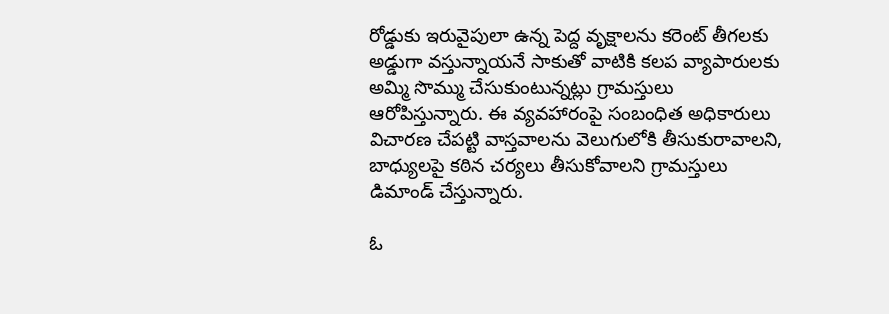రోడ్డుకు ఇరువైపులా ఉన్న పెద్ద వృక్షాలను కరెంట్ తీగలకు అడ్డుగా వస్తున్నాయనే సాకుతో వాటికి కలప వ్యాపారులకు అమ్మి సొమ్ము చేసుకుంటున్నట్లు గ్రామస్తులు ఆరోపిస్తున్నారు. ఈ వ్యవహారంపై సంబంధిత అధికారులు విచారణ చేపట్టి వాస్తవాలను వెలుగులోకి తీసుకురావాలని, బాధ్యులపై కఠిన చర్యలు తీసుకోవాలని గ్రామస్తులు డిమాండ్ చేస్తున్నారు.

ఓ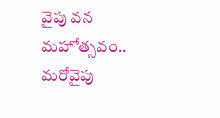వైపు వన మహోత్సవం.. మరోవైపు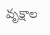వృక్షాల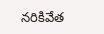నరికివేత